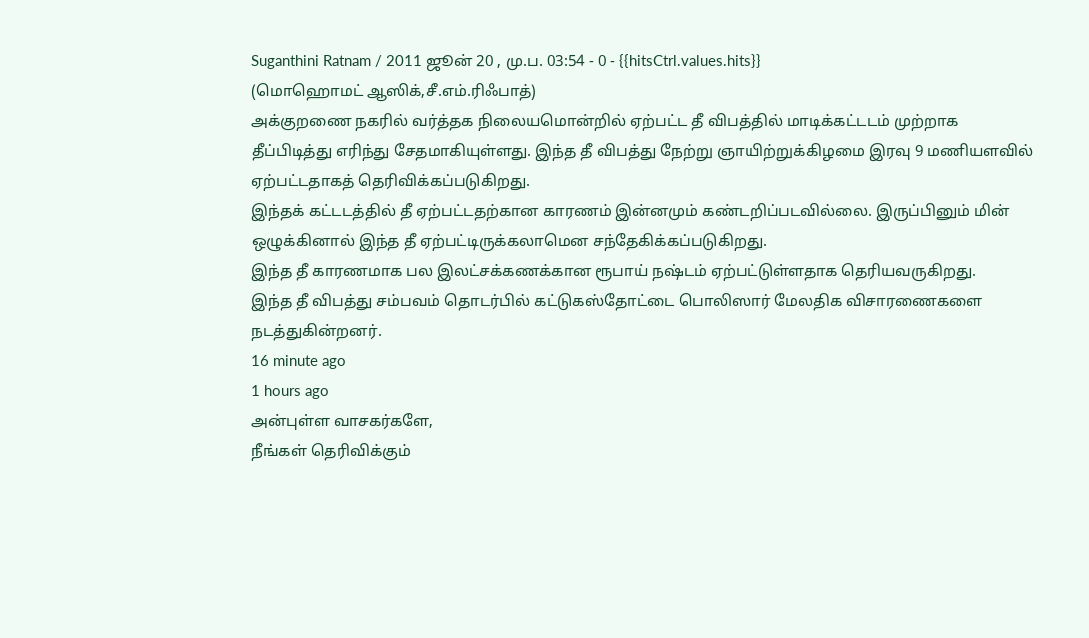Suganthini Ratnam / 2011 ஜூன் 20 , மு.ப. 03:54 - 0 - {{hitsCtrl.values.hits}}
(மொஹொமட் ஆஸிக்,சீ.எம்.ரிஃபாத்)
அக்குறணை நகரில் வர்த்தக நிலையமொன்றில் ஏற்பட்ட தீ விபத்தில் மாடிக்கட்டடம் முற்றாக தீப்பிடித்து எரிந்து சேதமாகியுள்ளது. இந்த தீ விபத்து நேற்று ஞாயிற்றுக்கிழமை இரவு 9 மணியளவில் ஏற்பட்டதாகத் தெரிவிக்கப்படுகிறது.
இந்தக் கட்டடத்தில் தீ ஏற்பட்டதற்கான காரணம் இன்னமும் கண்டறிப்படவில்லை. இருப்பினும் மின் ஒழுக்கினால் இந்த தீ ஏற்பட்டிருக்கலாமென சந்தேகிக்கப்படுகிறது.
இந்த தீ காரணமாக பல இலட்சக்கணக்கான ரூபாய் நஷ்டம் ஏற்பட்டுள்ளதாக தெரியவருகிறது.
இந்த தீ விபத்து சம்பவம் தொடர்பில் கட்டுகஸ்தோட்டை பொலிஸார் மேலதிக விசாரணைகளை நடத்துகின்றனர்.
16 minute ago
1 hours ago
அன்புள்ள வாசகர்களே,
நீங்கள் தெரிவிக்கும்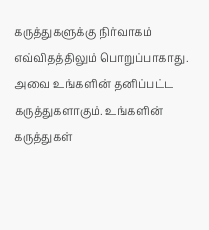கருத்துகளுக்கு நிர்வாகம் எவ்விதத்திலும் பொறுப்பாகாது. அவை உங்களின் தனிப்பட்ட கருத்துகளாகும். உங்களின் கருத்துகள்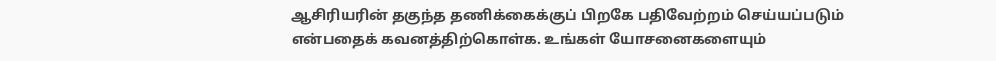ஆசிரியரின் தகுந்த தணிக்கைக்குப் பிறகே பதிவேற்றம் செய்யப்படும் என்பதைக் கவனத்திற்கொள்க. உங்கள் யோசனைகளையும்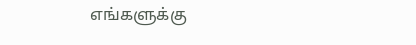எங்களுக்கு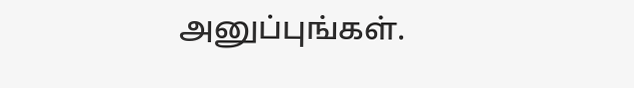அனுப்புங்கள்.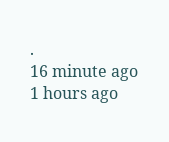.
16 minute ago
1 hours ago